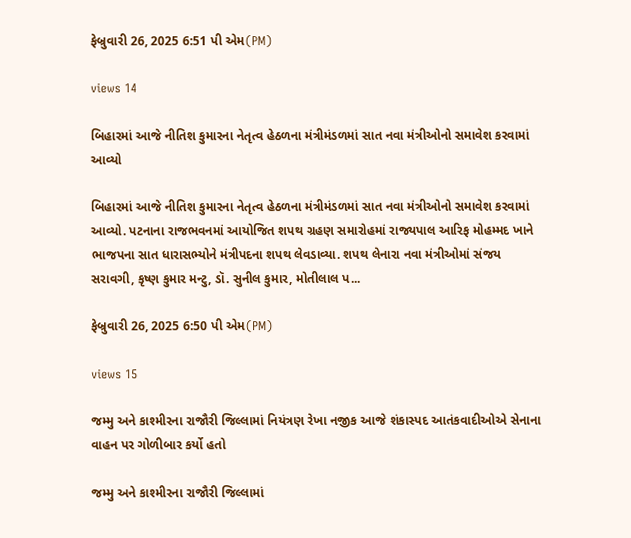ફેબ્રુવારી 26, 2025 6:51 પી એમ(PM)

views 14

બિહારમાં આજે નીતિશ કુમારના નેતૃત્વ હેઠળના મંત્રીમંડળમાં સાત નવા મંત્રીઓનો સમાવેશ કરવામાં આવ્યો

બિહારમાં આજે નીતિશ કુમારના નેતૃત્વ હેઠળના મંત્રીમંડળમાં સાત નવા મંત્રીઓનો સમાવેશ કરવામાં આવ્યો. પટનાના રાજભવનમાં આયોજિત શપથ ગ્રહણ સમારોહમાં રાજ્યપાલ આરિફ મોહમ્મદ ખાને ભાજપના સાત ધારાસભ્યોને મંત્રીપદના શપથ લેવડાવ્યા. શપથ લેનારા નવા મંત્રીઓમાં સંજય સરાવગી, કૃષ્ણ કુમાર મન્ટુ, ડૉ. સુનીલ કુમાર, મોતીલાલ પ...

ફેબ્રુવારી 26, 2025 6:50 પી એમ(PM)

views 15

જમ્મુ અને કાશ્મીરના રાજૌરી જિલ્લામાં નિયંત્રણ રેખા નજીક આજે શંકાસ્પદ આતંકવાદીઓએ સેનાના વાહન પર ગોળીબાર કર્યો હતો

જમ્મુ અને કાશ્મીરના રાજૌરી જિલ્લામાં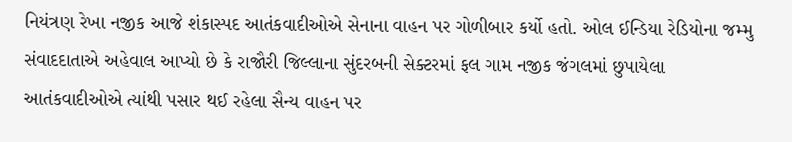નિયંત્રણ રેખા નજીક આજે શંકાસ્પદ આતંકવાદીઓએ સેનાના વાહન પર ગોળીબાર કર્યો હતો. ઓલ ઈન્ડિયા રેડિયોના જમ્મુ સંવાદદાતાએ અહેવાલ આપ્યો છે કે રાજૌરી જિલ્લાના સુંદરબની સેક્ટરમાં ફલ ગામ નજીક જંગલમાં છુપાયેલા આતંકવાદીઓએ ત્યાંથી પસાર થઈ રહેલા સૈન્ય વાહન પર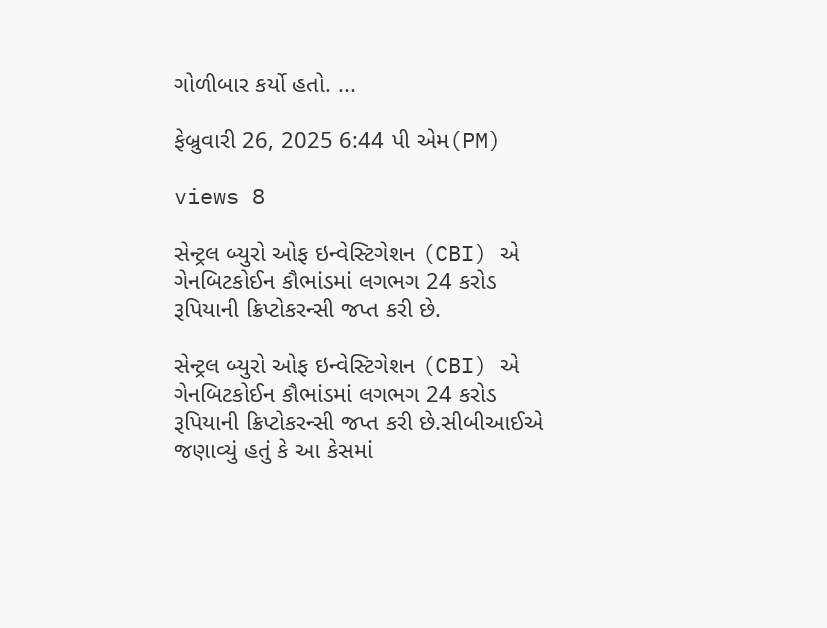ગોળીબાર કર્યો હતો. ...

ફેબ્રુવારી 26, 2025 6:44 પી એમ(PM)

views 8

સેન્ટ્રલ બ્યુરો ઓફ ઇન્વેસ્ટિગેશન (CBI) એ ગેનબિટકોઈન કૌભાંડમાં લગભગ 24 કરોડ રૂપિયાની ક્રિપ્ટોકરન્સી જપ્ત કરી છે.

સેન્ટ્રલ બ્યુરો ઓફ ઇન્વેસ્ટિગેશન (CBI) એ ગેનબિટકોઈન કૌભાંડમાં લગભગ 24 કરોડ રૂપિયાની ક્રિપ્ટોકરન્સી જપ્ત કરી છે.સીબીઆઈએ જણાવ્યું હતું કે આ કેસમાં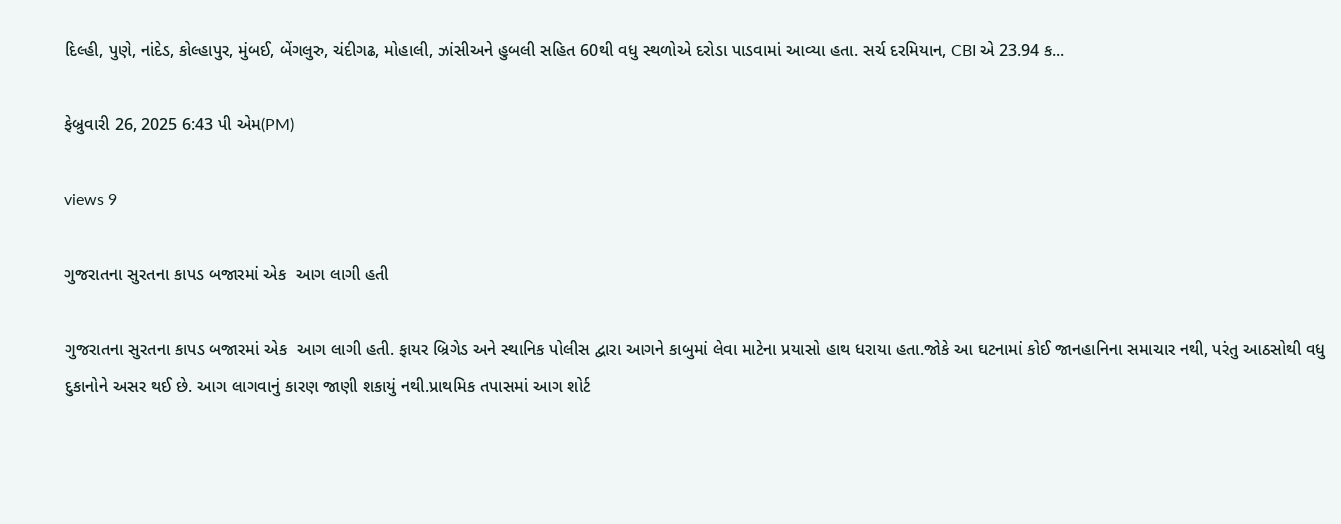દિલ્હી, પુણે, નાંદેડ, કોલ્હાપુર, મુંબઈ, બેંગલુરુ, ચંદીગઢ, મોહાલી, ઝાંસીઅને હુબલી સહિત 60થી વધુ સ્થળોએ દરોડા પાડવામાં આવ્યા હતા. સર્ચ દરમિયાન, CBI એ 23.94 ક...

ફેબ્રુવારી 26, 2025 6:43 પી એમ(PM)

views 9

ગુજરાતના સુરતના કાપડ બજારમાં એક  આગ લાગી હતી

ગુજરાતના સુરતના કાપડ બજારમાં એક  આગ લાગી હતી. ફાયર બ્રિગેડ અને સ્થાનિક પોલીસ દ્વારા આગને કાબુમાં લેવા માટેના પ્રયાસો હાથ ધરાયા હતા.જોકે આ ઘટનામાં કોઈ જાનહાનિના સમાચાર નથી, પરંતુ આઠસોથી વધુ દુકાનોને અસર થઈ છે. આગ લાગવાનું કારણ જાણી શકાયું નથી.પ્રાથમિક તપાસમાં આગ શોર્ટ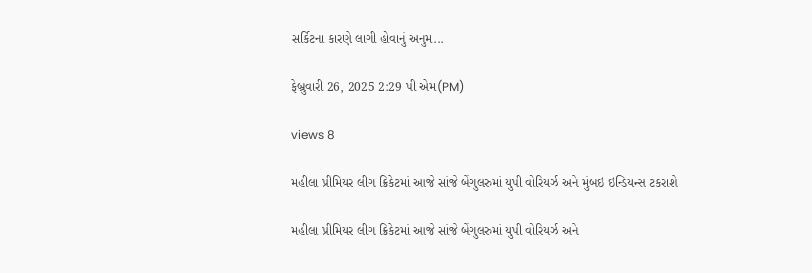સર્કિટના કારણે લાગી હોવાનું અનુમ...

ફેબ્રુવારી 26, 2025 2:29 પી એમ(PM)

views 8

મહીલા પ્રીમિયર લીગ ક્રિકેટમાં આજે સાંજે બેંગુલરુમાં યુપી વોરિયર્ઝ અને મુંબઇ ઇન્ડિયન્સ ટકરાશે

મહીલા પ્રીમિયર લીગ ક્રિકેટમાં આજે સાંજે બેંગુલરુમાં યુપી વોરિયર્ઝ અને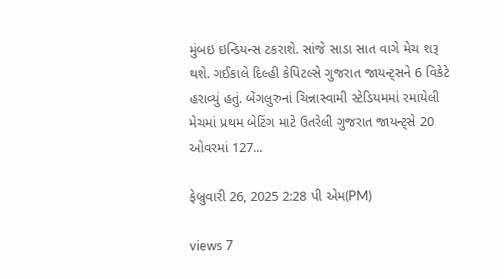મુંબઇ ઇન્ડિયન્સ ટકરાશે. સાંજે સાડા સાત વાગે મેચ શરૂ થશે. ગઈકાલે દિલ્હી કેપિટલ્સે ગુજરાત જાયન્ટ્સને 6 વિકેટે હરાવ્યું હતું. બેંગલુરુનાં ચિન્નાસ્વામી સ્ટેડિયમમાં રમાયેલી મેચમાં પ્રથમ બેટિંગ માટે ઉતરેલી ગુજરાત જાયન્ટ્સે 20 ઓવરમાં 127...

ફેબ્રુવારી 26, 2025 2:28 પી એમ(PM)

views 7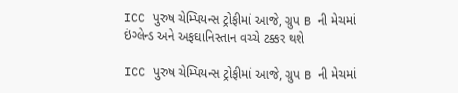ICC પુરુષ ચેમ્પિયન્સ ટ્રોફીમાં આજે, ગ્રુપ B ની મેચમાં ઇંગ્લેન્ડ અને અફઘાનિસ્તાન વચ્ચે ટક્કર થશે

ICC પુરુષ ચેમ્પિયન્સ ટ્રોફીમાં આજે, ગ્રુપ B ની મેચમાં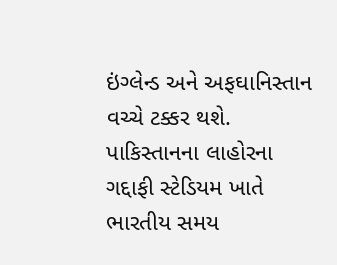ઇંગ્લેન્ડ અને અફઘાનિસ્તાન વચ્ચે ટક્કર થશે. પાકિસ્તાનના લાહોરના ગદ્દાફી સ્ટેડિયમ ખાતે ભારતીય સમય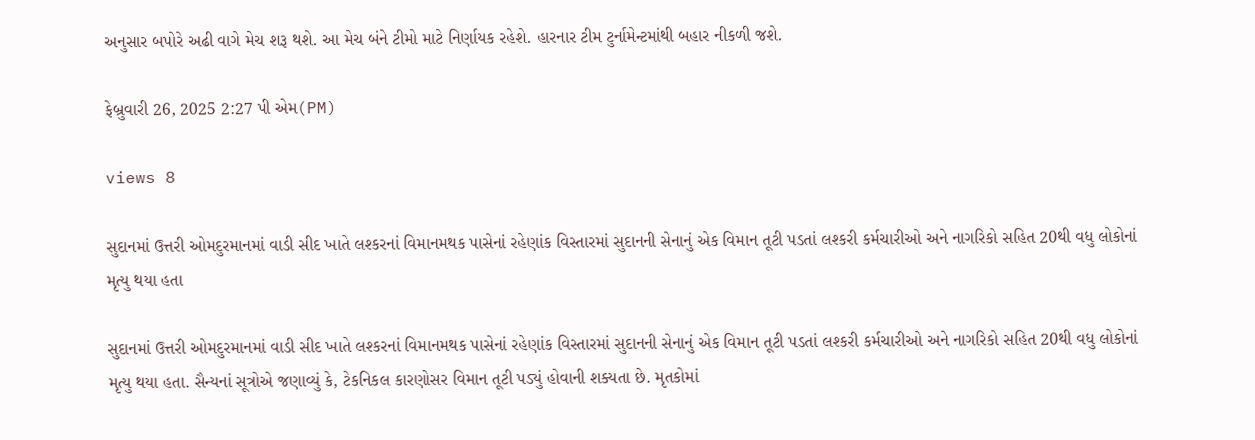અનુસાર બપોરે અઢી વાગે મેચ શરૂ થશે. આ મેચ બંને ટીમો માટે નિર્ણાયક રહેશે. હારનાર ટીમ ટુર્નામેન્ટમાંથી બહાર નીકળી જશે.

ફેબ્રુવારી 26, 2025 2:27 પી એમ(PM)

views 8

સુદાનમાં ઉત્તરી ઓમદુરમાનમાં વાડી સીદ ખાતે લશ્કરનાં વિમાનમથક પાસેનાં રહેણાંક વિસ્તારમાં સુદાનની સેનાનું એક વિમાન તૂટી પડતાં લશ્કરી કર્મચારીઓ અને નાગરિકો સહિત 20થી વધુ લોકોનાં મૃત્યુ થયા હતા

સુદાનમાં ઉત્તરી ઓમદુરમાનમાં વાડી સીદ ખાતે લશ્કરનાં વિમાનમથક પાસેનાં રહેણાંક વિસ્તારમાં સુદાનની સેનાનું એક વિમાન તૂટી પડતાં લશ્કરી કર્મચારીઓ અને નાગરિકો સહિત 20થી વધુ લોકોનાં મૃત્યુ થયા હતા. સૈન્યનાં સૂત્રોએ જણાવ્યું કે, ટેકનિકલ કારણોસર વિમાન તૂટી પડ્યું હોવાની શક્યતા છે. મૃતકોમાં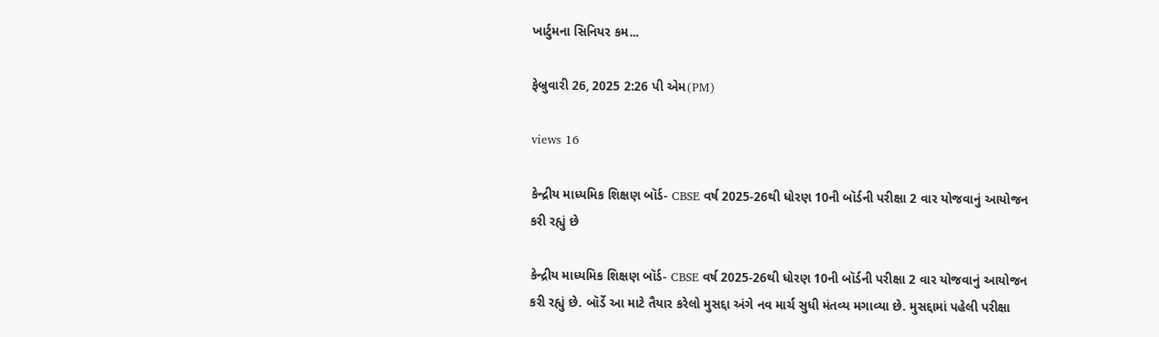ખાર્ટુમના સિનિયર કમ...

ફેબ્રુવારી 26, 2025 2:26 પી એમ(PM)

views 16

કેન્દ્રીય માધ્યમિક શિક્ષણ બૉર્ડ- CBSE વર્ષ 2025-26થી ધોરણ 10ની બૉર્ડની પરીક્ષા 2 વાર યોજવાનું આયોજન કરી રહ્યું છે

કેન્દ્રીય માધ્યમિક શિક્ષણ બૉર્ડ- CBSE વર્ષ 2025-26થી ધોરણ 10ની બૉર્ડની પરીક્ષા 2 વાર યોજવાનું આયોજન કરી રહ્યું છે. બૉર્ડે આ માટે તૈયાર કરેલો મુસદ્દા અંગે નવ માર્ચ સુધી મંતવ્ય મગાવ્યા છે. મુસદ્દામાં પહેલી પરીક્ષા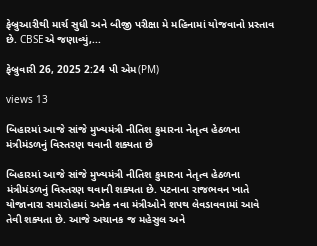ફેબ્રુઆરીથી માર્ચ સુધી અને બીજી પરીક્ષા મે મહિનામાં યોજવાનો પ્રસ્તાવ છે. CBSEએ જણાવ્યું,...

ફેબ્રુવારી 26, 2025 2:24 પી એમ(PM)

views 13

બિહારમાં આજે સાંજે મુખ્યમંત્રી નીતિશ કુમારના નેતૃત્વ હેઠળના મંત્રીમંડળનું વિસ્તરણ થવાની શક્યતા છે

બિહારમાં આજે સાંજે મુખ્યમંત્રી નીતિશ કુમારના નેતૃત્વ હેઠળના મંત્રીમંડળનું વિસ્તરણ થવાની શક્યતા છે. પટનાના રાજભવન ખાતે યોજાનારા સમારોહમાં અનેક નવા મંત્રીઓને શપથ લેવડાવવામાં આવે તેવી શક્યતા છે. આજે અચાનક જ મહેસુલ અને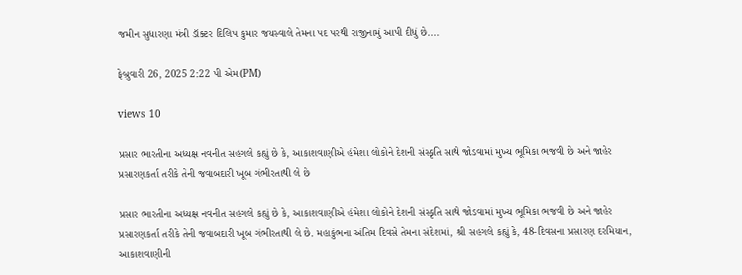જમીન સુધારણા મંત્રી ડૉક્ટર દિલિપ કુમાર જયસ્વાલે તેમના પદ પરથી રાજીનામું આપી દીધું છે....

ફેબ્રુવારી 26, 2025 2:22 પી એમ(PM)

views 10

પ્રસાર ભારતીના અધ્યક્ષ નવનીત સહગલે કહ્યું છે કે, આકાશવાણીએ હંમેશા લોકોને દેશની સંસ્કૃતિ સાથે જોડવામાં મુખ્ય ભૂમિકા ભજવી છે અને જાહેર પ્રસારણકર્તા તરીકે તેની જવાબદારી ખૂબ ગંભીરતાથી લે છે

પ્રસાર ભારતીના અધ્યક્ષ નવનીત સહગલે કહ્યું છે કે, આકાશવાણીએ હંમેશા લોકોને દેશની સંસ્કૃતિ સાથે જોડવામાં મુખ્ય ભૂમિકા ભજવી છે અને જાહેર પ્રસારણકર્તા તરીકે તેની જવાબદારી ખૂબ ગંભીરતાથી લે છે. મહાકુંભના અંતિમ દિવસે તેમના સંદેશમાં, શ્રી સહગલે કહ્યું કે, 48-દિવસના પ્રસારણ દરમિયાન, આકાશવાણીની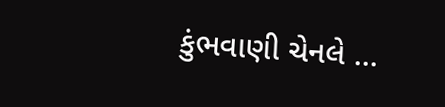કુંભવાણી ચેનલે ...